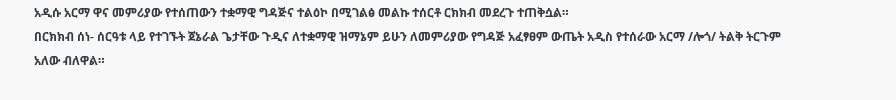አዲሱ አርማ ዋና መምሪያው የተሰጠውን ተቋማዊ ግዳጅና ተልዕኮ በሚገልፅ መልኩ ተሰርቶ ርክክብ መደረጉ ተጠቅሷል።
በርክክብ ሰነ- ሰርዓቱ ላይ የተገኙት ጀኔራል ጌታቸው ጉዲና ለተቋማዊ ዝማኔም ይሁን ለመምሪያው የግዳጅ አፈፃፀም ውጤት አዲስ የተሰራው አርማ /ሎጎ/ ትልቅ ትርጉም አለው ብለዋል።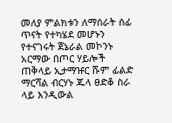መለያ ምልክቱን ለማሰራት ሰፊ ጥናት የተካሄደ መሆኑን የተናገሩት ጀኔራል መኮንኑ አርማው በጦር ሃይሎች ጠቅላይ ኢታማዡር ሹም ፊልድ ማርሻል ብርሃኑ ጁላ ፀድቆ ስራ ላይ እንዲውል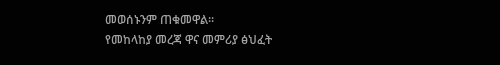መወሰኑንም ጠቁመዋል።
የመከላከያ መረጃ ዋና መምሪያ ፅህፈት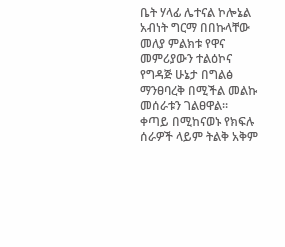ቤት ሃላፊ ሌተናል ኮሎኔል አብነት ግርማ በበኩላቸው መለያ ምልክቱ የዋና መምሪያውን ተልዕኮና የግዳጅ ሁኔታ በግልፅ ማንፀባረቅ በሚችል መልኩ መሰራቱን ገልፀዋል።
ቀጣይ በሚከናወኑ የክፍሉ ሰራዎች ላይም ትልቅ አቅም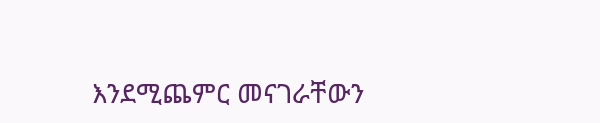እንደሚጨምር መናገራቸውን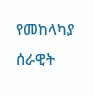የመከላካያ ሰራዊት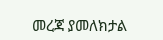መረጃ ያመለክታል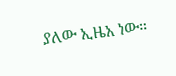ያለው ኢዜአ ነው።